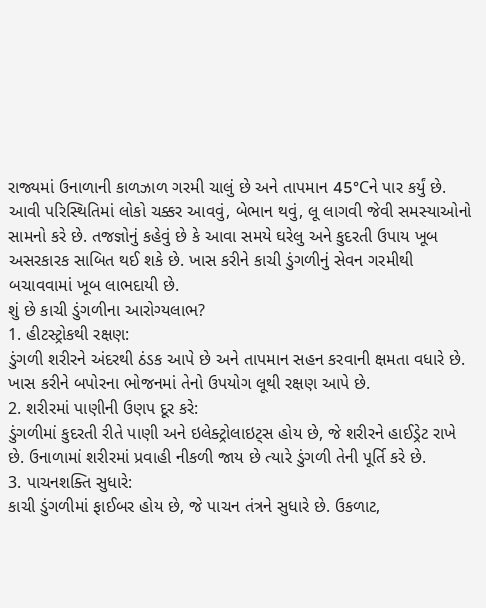રાજ્યમાં ઉનાળાની કાળઝાળ ગરમી ચાલું છે અને તાપમાન 45°Cને પાર કર્યું છે. આવી પરિસ્થિતિમાં લોકો ચક્કર આવવું, બેભાન થવું, લૂ લાગવી જેવી સમસ્યાઓનો સામનો કરે છે. તજજ્ઞોનું કહેવું છે કે આવા સમયે ઘરેલુ અને કુદરતી ઉપાય ખૂબ અસરકારક સાબિત થઈ શકે છે. ખાસ કરીને કાચી ડુંગળીનું સેવન ગરમીથી બચાવવામાં ખૂબ લાભદાયી છે.
શું છે કાચી ડુંગળીના આરોગ્યલાભ?
1. હીટસ્ટ્રોકથી રક્ષણ:
ડુંગળી શરીરને અંદરથી ઠંડક આપે છે અને તાપમાન સહન કરવાની ક્ષમતા વધારે છે. ખાસ કરીને બપોરના ભોજનમાં તેનો ઉપયોગ લૂથી રક્ષણ આપે છે.
2. શરીરમાં પાણીની ઉણપ દૂર કરે:
ડુંગળીમાં કુદરતી રીતે પાણી અને ઇલેક્ટ્રોલાઇટ્સ હોય છે, જે શરીરને હાઈડ્રેટ રાખે છે. ઉનાળામાં શરીરમાં પ્રવાહી નીકળી જાય છે ત્યારે ડુંગળી તેની પૂર્તિ કરે છે.
3. પાચનશક્તિ સુધારે:
કાચી ડુંગળીમાં ફાઈબર હોય છે, જે પાચન તંત્રને સુધારે છે. ઉકળાટ,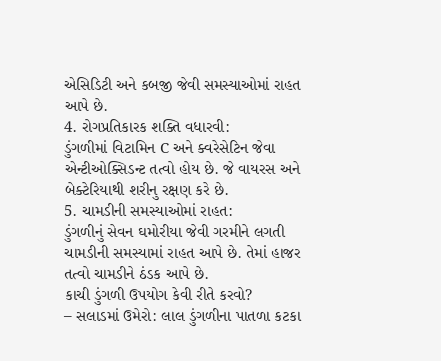એસિડિટી અને કબજી જેવી સમસ્યાઓમાં રાહત આપે છે.
4. રોગપ્રતિકારક શક્તિ વધારવી:
ડુંગળીમાં વિટામિન C અને ક્વરેસેટિન જેવા એન્ટીઓક્સિડન્ટ તત્વો હોય છે. જે વાયરસ અને બેક્ટેરિયાથી શરીનુ રક્ષણ કરે છે.
5. ચામડીની સમસ્યાઓમાં રાહત:
ડુંગળીનું સેવન ઘમોરીયા જેવી ગરમીને લગતી ચામડીની સમસ્યામાં રાહત આપે છે. તેમાં હાજર તત્વો ચામડીને ઠંડક આપે છે.
કાચી ડુંગળી ઉપયોગ કેવી રીતે કરવો?
– સલાડમાં ઉમેરો: લાલ ડુંગળીના પાતળા કટકા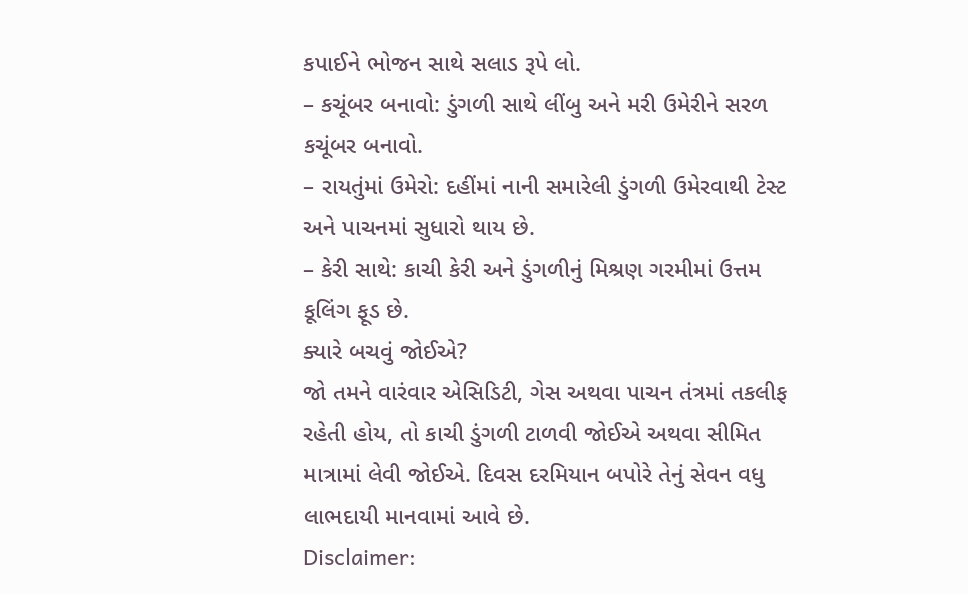કપાઈને ભોજન સાથે સલાડ રૂપે લો.
– કચૂંબર બનાવો: ડુંગળી સાથે લીંબુ અને મરી ઉમેરીને સરળ કચૂંબર બનાવો.
– રાયતુંમાં ઉમેરો: દહીંમાં નાની સમારેલી ડુંગળી ઉમેરવાથી ટેસ્ટ અને પાચનમાં સુધારો થાય છે.
– કેરી સાથે: કાચી કેરી અને ડુંગળીનું મિશ્રણ ગરમીમાં ઉત્તમ કૂલિંગ ફૂડ છે.
ક્યારે બચવું જોઈએ?
જો તમને વારંવાર એસિડિટી, ગેસ અથવા પાચન તંત્રમાં તકલીફ રહેતી હોય, તો કાચી ડુંગળી ટાળવી જોઈએ અથવા સીમિત માત્રામાં લેવી જોઈએ. દિવસ દરમિયાન બપોરે તેનું સેવન વધુ લાભદાયી માનવામાં આવે છે.
Disclaimer: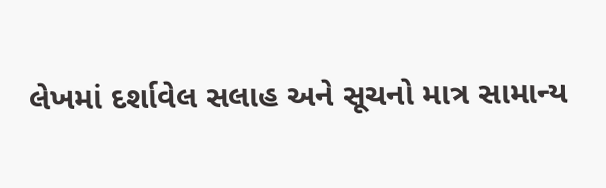લેખમાં દર્શાવેલ સલાહ અને સૂચનો માત્ર સામાન્ય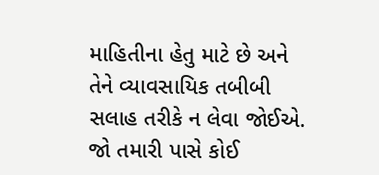માહિતીના હેતુ માટે છે અને તેને વ્યાવસાયિક તબીબી સલાહ તરીકે ન લેવા જોઈએ. જો તમારી પાસે કોઈ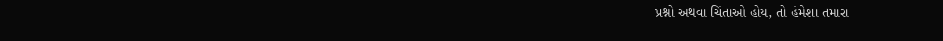પ્રશ્નો અથવા ચિંતાઓ હોય, તો હંમેશા તમારા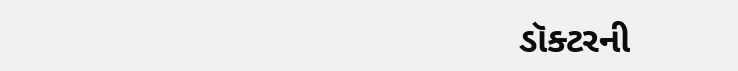ડૉક્ટરની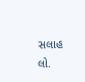સલાહ લો.